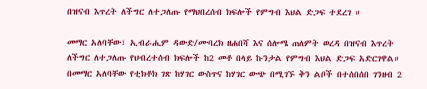በዝናብ እጥረት ለችግር ለተጋለጡ የማህበረሰብ ክፍሎች የምግብ እህል ድጋፍ ተደረገ ።

መማር አለባቸው፣ ኢብራሒም ዳውድ/ሙባረክ ዘሐበሻ እና ሰሎሜ ጠለምት ወረዳ በዝናብ እጥረት ለችግር ለተጋለጡ የህብረተሰብ ክፍሎች ከ2 መቶ በላይ ኩንታል የምግብ እህል ድጋፍ አድርገዋል።
በመማር አለባቸው የቲክቶክ ገጽ ከሃገር ውስጥና ከሃገር ውጭ በሚገኙ ቅን ልቦች በተሰበሰበ ገንዘብ 2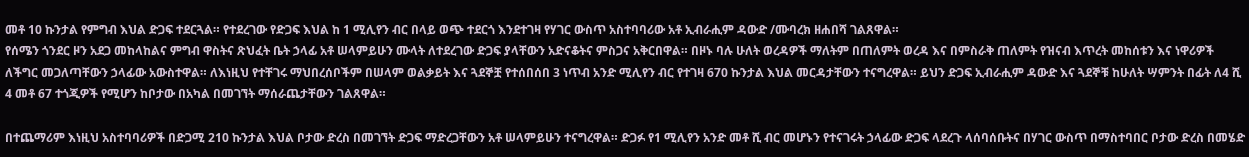መቶ 10 ኩንታል የምግብ እህል ድጋፍ ተደርጓል። የተደረገው የድጋፍ እህል ከ 1 ሚሊየን ብር በላይ ወጭ ተደርጎ እንደተገዛ የሃገር ውስጥ አስተባባሪው አቶ ኢብራሒም ዳውድ /ሙባረክ ዘሐበሻ ገልጸዋል።
የሰሜን ጎንደር ዞን አደጋ መከላከልና ምግብ ዋስትና ጽህፈት ቤት ኃላፊ አቶ ሠላምይሁን ሙላት ለተደረገው ድጋፍ ያላቸውን አድናቆትና ምስጋና አቅርበዋል። በዞኑ ባሉ ሁለት ወረዳዎች ማለትም በጠለምት ወረዳ እና በምስራቅ ጠለምት የዝናብ እጥረት መከሰቱን እና ነዋሪዎች ለችግር መጋለጣቸውን ኃላፊው አውስተዋል። ለእነዚህ የተቸገሩ ማህበረሰቦችም በሠላም ወልቃይት እና ጓደኞቿ የተሰበሰበ 3 ነጥብ አንድ ሚሊየን ብር የተገዛ 670 ኩንታል እህል መርዳታቸውን ተናግረዋል። ይህን ድጋፍ ኢብራሒም ዳውድ እና ጓደኞቹ ከሁለት ሣምንት በፊት ለ4 ሺ 4 መቶ 67 ተጎጂዎች የሚሆን ከቦታው በአካል በመገኘት ማሰራጨታቸውን ገልጸዋል።

በተጨማሪም እነዚህ አስተባባሪዎች በድጋሚ 210 ኩንታል እህል ቦታው ድረስ በመገኘት ድጋፍ ማድረጋቸውን አቶ ሠላምይሁን ተናግረዋል። ድጋፉ የ1 ሚሊየን አንድ መቶ ሺ ብር መሆኑን የተናገሩት ኃላፊው ድጋፍ ላደረጉ ላሰባሰቡትና በሃገር ውስጥ በማስተባበር ቦታው ድረስ በመሄድ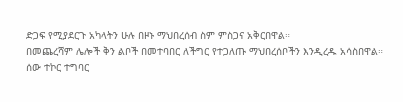ድጋፍ የሚያደርጉ አካላትን ሁሉ በዞኑ ማህበረሰብ ስም ምስጋና አቅርበዋል።
በመጨረሻም ሌሎች ቅን ልቦች በመተባበር ለችግር የተጋለጡ ማህበረሰቦችን እንዲረዱ አሳስበዋል።
ሰው ተኮር ተግባር